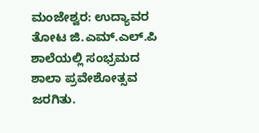ಮಂಜೇಶ್ವರ: ಉದ್ಯಾವರ ತೋಟ ಜಿ.ಎಮ್.ಎಲ್.ಪಿ ಶಾಲೆಯಲ್ಲಿ ಸಂಭ್ರಮದ ಶಾಲಾ ಪ್ರವೇಶೋತ್ಸವ ಜರಗಿತು.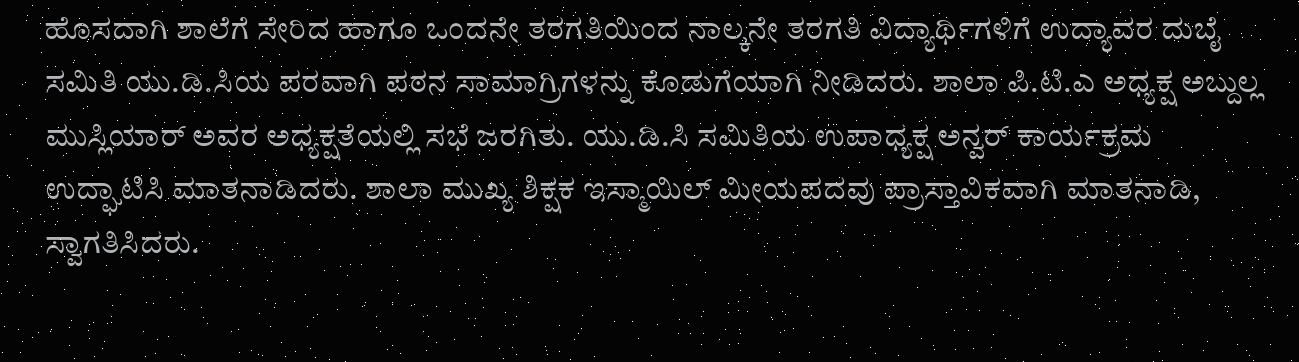ಹೊಸದಾಗಿ ಶಾಲೆಗೆ ಸೇರಿದ ಹಾಗೂ ಒಂದನೇ ತರಗತಿಯಿಂದ ನಾಲ್ಕನೇ ತರಗತಿ ವಿದ್ಯಾರ್ಥಿಗಳಿಗೆ ಉದ್ಯಾವರ ದುಬೈ ಸಮಿತಿ ಯು.ಡಿ.ಸಿಯ ಪರವಾಗಿ ಪಠನ ಸಾಮಾಗ್ರಿಗಳನ್ನು ಕೊಡುಗೆಯಾಗಿ ನೀಡಿದರು. ಶಾಲಾ ಪಿ.ಟಿ.ಎ ಅಧ್ಯಕ್ಷ ಅಬ್ದುಲ್ಲ ಮುಸ್ಲಿಯಾರ್ ಅವರ ಅಧ್ಯಕ್ಷತೆಯಲ್ಲಿ ಸಭೆ ಜರಗಿತು. ಯು.ಡಿ.ಸಿ ಸಮಿತಿಯ ಉಪಾಧ್ಯಕ್ಷ ಅನ್ವರ್ ಕಾರ್ಯಕ್ರಮ ಉದ್ಘಾಟಿಸಿ ಮಾತನಾಡಿದರು. ಶಾಲಾ ಮುಖ್ಯ ಶಿಕ್ಷಕ ಇಸ್ಮಾಯಿಲ್ ಮೀಯಪದವು ಪ್ರಾಸ್ತಾವಿಕವಾಗಿ ಮಾತನಾಡಿ, ಸ್ವಾಗತಿಸಿದರು.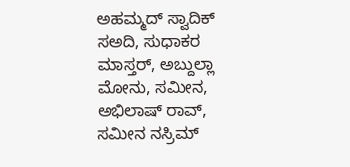ಅಹಮ್ಮದ್ ಸ್ವಾದಿಕ್ ಸಅದಿ, ಸುಧಾಕರ ಮಾಸ್ತರ್, ಅಬ್ದುಲ್ಲಾ ಮೋನು, ಸಮೀನ, ಅಭಿಲಾಷ್ ರಾವ್, ಸಮೀನ ನಸ್ರಿಮ್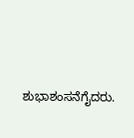ಶುಭಾಶಂಸನೆಗೈದರು.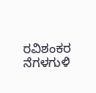ರವಿಶಂಕರ ನೆಗಳಗುಳಿ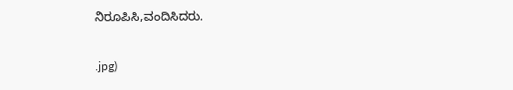ನಿರೂಪಿಸಿ,ವಂದಿಸಿದರು.

.jpg)